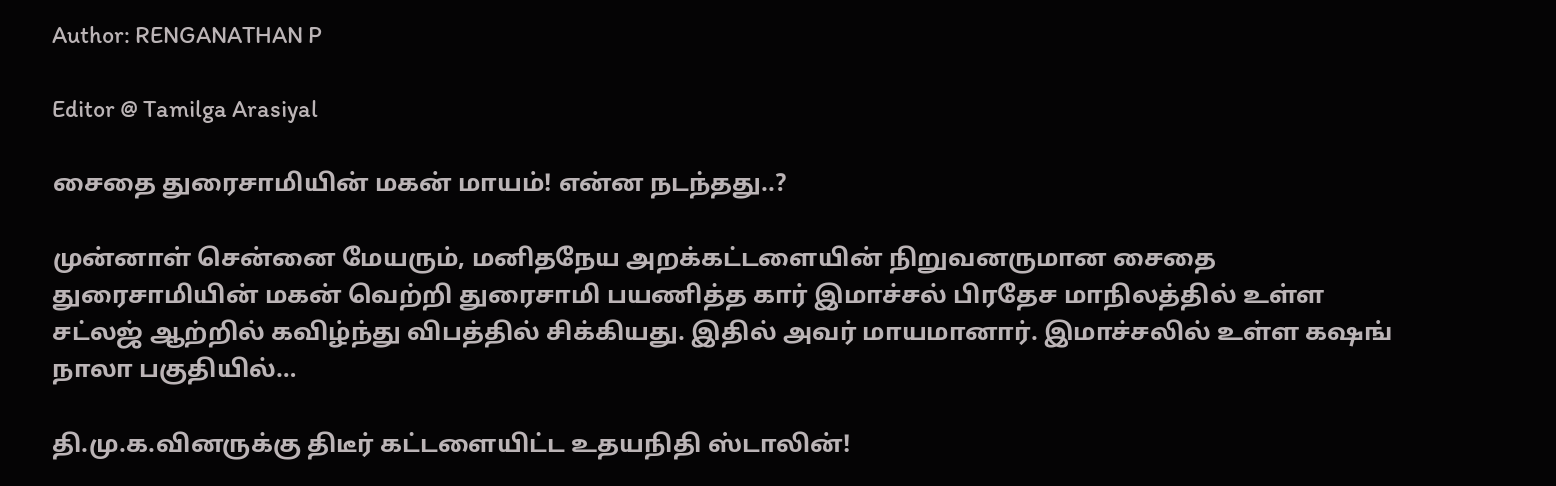Author: RENGANATHAN P

Editor @ Tamilga Arasiyal

சைதை துரைசாமியின் மகன் மாயம்! என்ன நடந்தது..?

முன்னாள் சென்னை மேயரும், மனிதநேய அறக்கட்டளையின் நிறுவனருமான சைதை துரைசாமியின் மகன் வெற்றி துரைசாமி பயணித்த கார் இமாச்சல் பிரதேச மாநிலத்தில் உள்ள சட்லஜ் ஆற்றில் கவிழ்ந்து விபத்தில் சிக்கியது. இதில் அவர் மாயமானார். இமாச்சலில் உள்ள கஷங் நாலா பகுதியில்…

தி.மு.க.வினருக்கு திடீர் கட்டளையிட்ட உதயநிதி ஸ்டாலின்!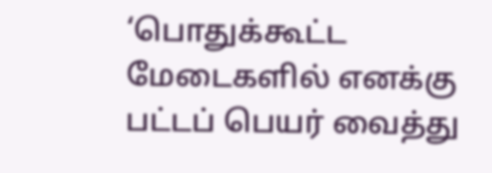‘பொதுக்கூட்ட மேடைகளில் எனக்கு பட்டப் பெயர் வைத்து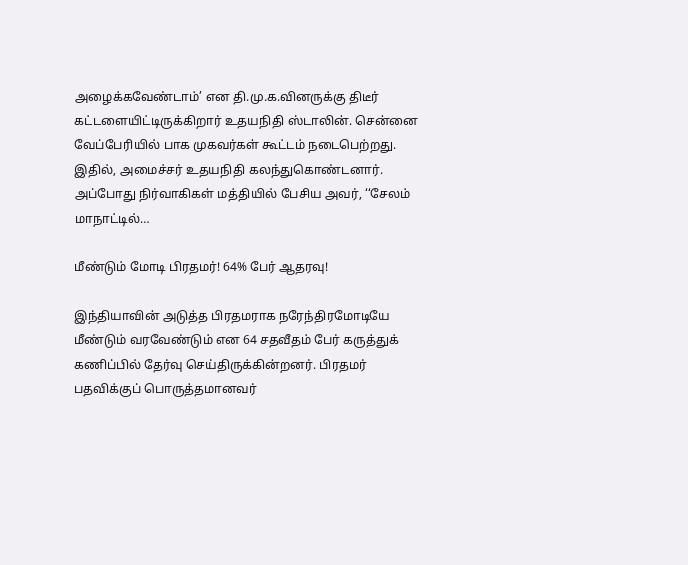அழைக்கவேண்டாம்’ என தி.மு.க.வினருக்கு திடீர் கட்டளையிட்டிருக்கிறார் உதயநிதி ஸ்டாலின். சென்னை வேப்பேரியில் பாக முகவர்கள் கூட்டம் நடைபெற்றது. இதில், அமைச்சர் உதயநிதி கலந்துகொண்டனார். அப்போது நிர்வாகிகள் மத்தியில் பேசிய அவர், ‘‘சேலம் மாநாட்டில்…

மீண்டும் மோடி பிரதமர்! 64% பேர் ஆதரவு!

இந்தியாவின் அடுத்த பிரதமராக நரேந்திரமோடியே மீண்டும் வரவேண்டும் என 64 சதவீதம் பேர் கருத்துக் கணிப்பில் தேர்வு செய்திருக்கின்றனர். பிரதமர் பதவிக்குப் பொருத்தமானவர்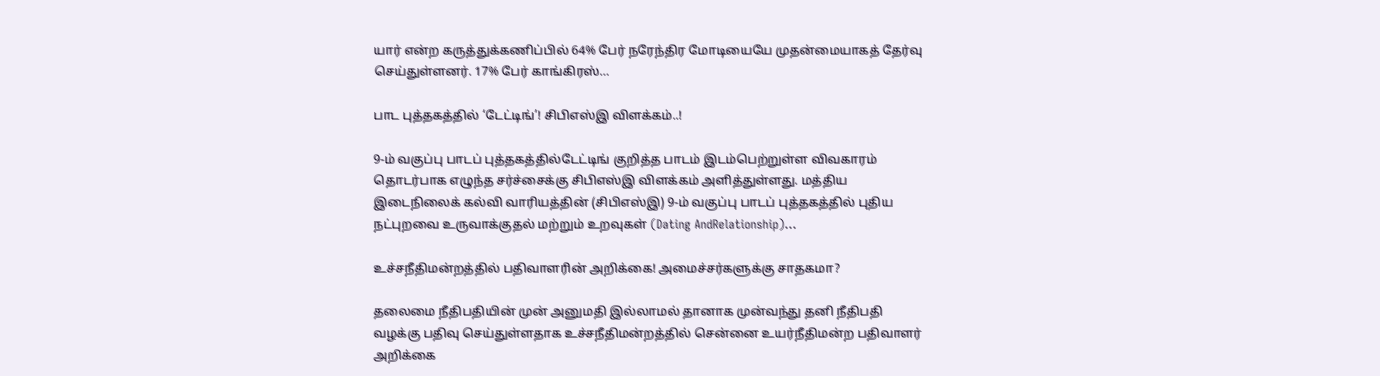யார் என்ற கருத்துக்கணிப்பில் 64% பேர் நரேந்திர மோடியையே முதன்மையாகத் தேர்வு செய்துள்ளனர். 17% பேர் காங்கிரஸ்…

பாட புத்தகத்தில் ‘டேட்டிங்’! சிபிஎஸ்இ விளக்கம்..!

9-ம் வகுப்பு பாடப் புத்தகத்தில்டேட்டிங் குறித்த பாடம் இடம்பெற்றுள்ள விவகாரம் தொடர்பாக எழுந்த சர்ச்சைக்கு சிபிஎஸ்இ விளக்கம் அளித்துள்ளது. மத்திய இடைநிலைக் கல்வி வாரியத்தின் (சிபிஎஸ்இ) 9-ம் வகுப்பு பாடப் புத்தகத்தில் புதிய நட்புறவை உருவாக்குதல் மற்றும் உறவுகள் (Dating AndRelationship)…

உச்சநீதிமன்றத்தில் பதிவாளரின் அறிக்கை! அமைச்சர்களுக்கு சாதகமா?

தலைமை நீதிபதியின் முன் அனுமதி இல்லாமல் தானாக முன்வந்து தனி நீதிபதி வழக்கு பதிவு செய்துள்ளதாக உச்சநீதிமன்றத்தில் சென்னை உயர்நீதிமன்ற பதிவாளர் அறிக்கை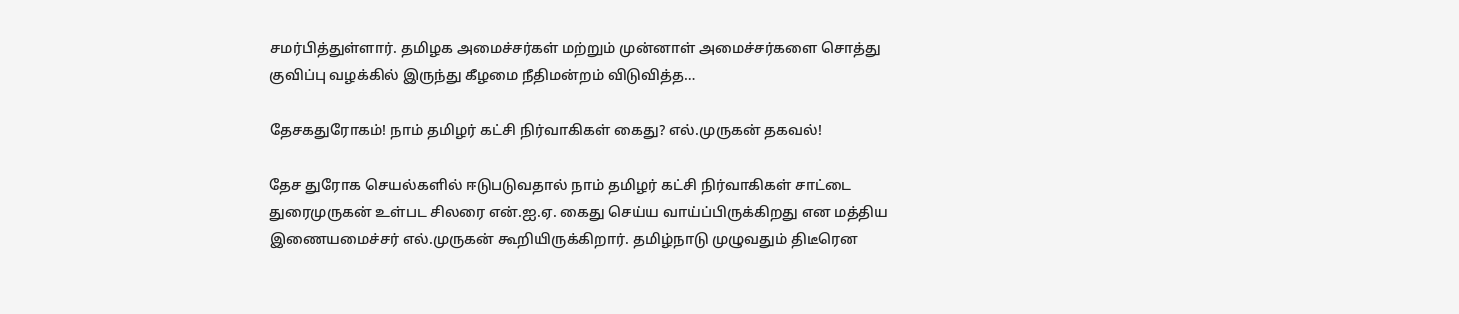சமர்பித்துள்ளார். தமிழக அமைச்சர்கள் மற்றும் முன்னாள் அமைச்சர்களை சொத்து குவிப்பு வழக்கில் இருந்து கீழமை நீதிமன்றம் விடுவித்த…

தேசகதுரோகம்! நாம் தமிழர் கட்சி நிர்வாகிகள் கைது? எல்.முருகன் தகவல்!

தேச துரோக செயல்களில் ஈடுபடுவதால் நாம் தமிழர் கட்சி நிர்வாகிகள் சாட்டை துரைமுருகன் உள்பட சிலரை என்.ஐ.ஏ. கைது செய்ய வாய்ப்பிருக்கிறது என மத்திய இணையமைச்சர் எல்.முருகன் கூறியிருக்கிறார். தமிழ்நாடு முழுவதும் திடீரென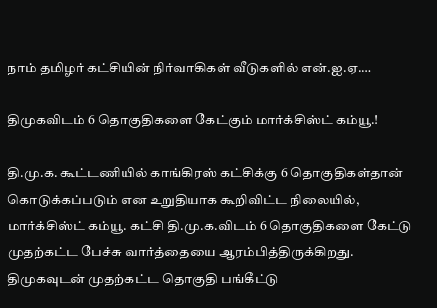நாம் தமிழர் கட்சியின் நிர்வாகிகள் வீடுகளில் என்.ஐ.ஏ.…

திமுகவிடம் 6 தொகுதிகளை கேட்கும் மார்க்சிஸ்ட் கம்யூ.!

தி.மு.க. கூட்டணியில் காங்கிரஸ் கட்சிக்கு 6 தொகுதிகள்தான் கொடுக்கப்படும் என உறுதியாக கூறிவிட்ட நிலையில், மார்க்சிஸ்ட் கம்யூ. கட்சி தி.மு.க.விடம் 6 தொகுதிகளை கேட்டு முதற்கட்ட பேச்சு வார்த்தையை ஆரம்பித்திருக்கிறது. திமுகவுடன் முதற்கட்ட தொகுதி பங்கீட்டு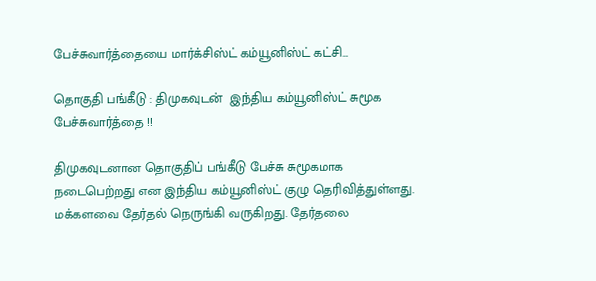பேச்சுவார்த்தையை மார்க்சிஸ்ட் கம்யூனிஸ்ட் கட்சி…

தொகுதி பங்கீடு : திமுகவுடன்  இந்திய கம்யூனிஸ்ட் சுமூக பேச்சுவார்த்தை !!

திமுகவுடனான தொகுதிப் பங்கீடு பேச்சு சுமூகமாக நடைபெற்றது என இந்திய கம்யூனிஸ்ட் குழு தெரிவித்துள்ளது. மக்களவை தேர்தல் நெருங்கி வருகிறது. தேர்தலை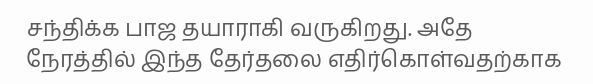சந்திக்க பாஜ தயாராகி வருகிறது. அதே நேரத்தில் இந்த தேர்தலை எதிர்கொள்வதற்காக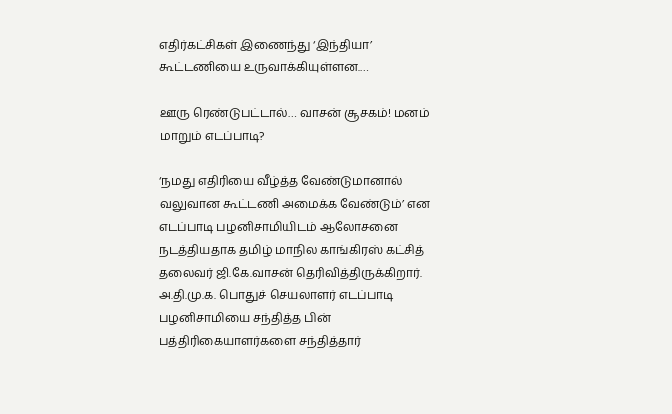எதிர்கட்சிகள் இணைந்து ‘இந்தியா’ கூட்டணியை உருவாக்கியுள்ளன.…

ஊரு ரெண்டுபட்டால்… வாசன் சூசகம்! மனம் மாறும் எடப்பாடி?

‘நமது எதிரியை வீழ்த்த வேண்டுமானால் வலுவான கூட்டணி அமைக்க வேண்டும்’ என எடப்பாடி பழனிசாமியிடம் ஆலோசனை நடத்தியதாக தமிழ் மாநில காங்கிரஸ் கட்சித் தலைவர் ஜி.கே.வாசன் தெரிவித்திருக்கிறார். அ.தி.மு.க. பொதுச் செயலாளர் எடப்பாடி பழனிசாமியை சந்தித்த பின் பத்திரிகையாளர்களை சந்தித்தார்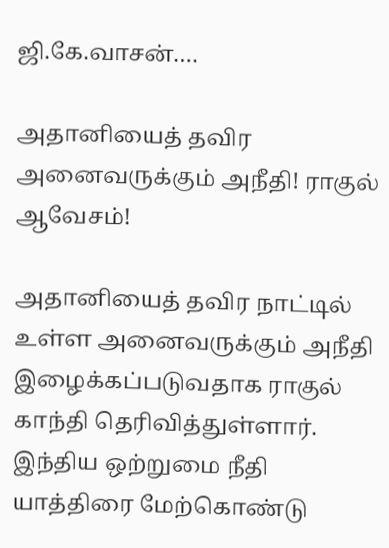ஜி.கே.வாசன்.…

அதானியைத் தவிர அனைவருக்கும் அநீதி! ராகுல் ஆவேசம்!

அதானியைத் தவிர நாட்டில் உள்ள அனைவருக்கும் அநீதி இழைக்கப்படுவதாக ராகுல் காந்தி தெரிவித்துள்ளார். இந்திய ஒற்றுமை நீதி யாத்திரை மேற்கொண்டு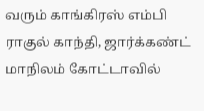வரும் காங்கிரஸ் எம்பி ராகுல் காந்தி, ஜார்க்கண்ட் மாநிலம் கோட்டாவில்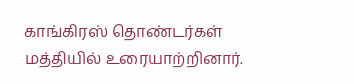காங்கிரஸ் தொண்டர்கள் மத்தியில் உரையாற்றினார்.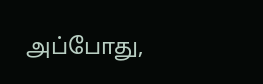அப்போது,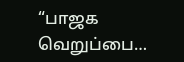“பாஜக வெறுப்பை…